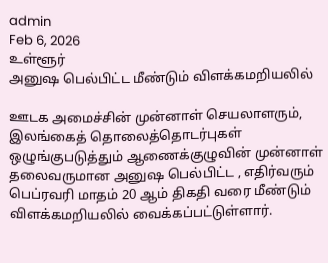admin
Feb 6, 2026
உள்ளூர்
அனுஷ பெல்பிட்ட மீண்டும் விளக்கமறியலில்

ஊடக அமைச்சின் முன்னாள் செயலாளரும், இலங்கைத் தொலைத்தொடர்புகள் ஒழுங்குபடுத்தும் ஆணைக்குழுவின் முன்னாள் தலைவருமான அனுஷ பெல்பிட்ட , எதிர்வரும் பெப்ரவரி மாதம் 20 ஆம் திகதி வரை மீண்டும் விளக்கமறியலில் வைக்கப்பட்டுள்ளார்.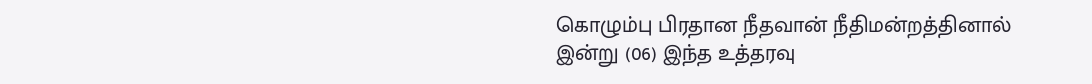கொழும்பு பிரதான நீதவான் நீதிமன்றத்தினால் இன்று (06) இந்த உத்தரவு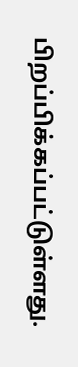பிறப்பிக்கப்பட்டுள்ளது.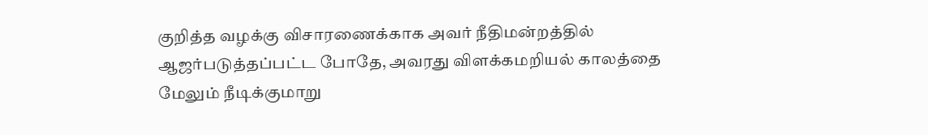குறித்த வழக்கு விசாரணைக்காக அவர் நீதிமன்றத்தில் ஆஜர்படுத்தப்பட்ட போதே, அவரது விளக்கமறியல் காலத்தை மேலும் நீடிக்குமாறு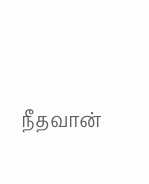நீதவான்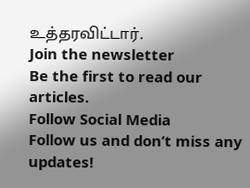உத்தரவிட்டார்.
Join the newsletter
Be the first to read our articles.
Follow Social Media
Follow us and don’t miss any updates!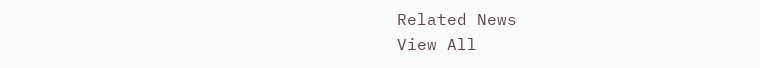Related News
View All